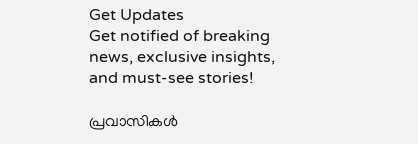Get Updates
Get notified of breaking news, exclusive insights, and must-see stories!

പ്രവാസികള്‍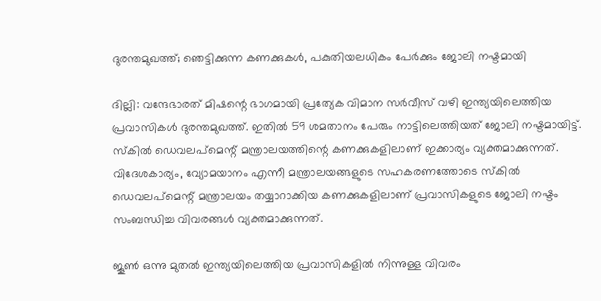ദുരന്തമുഖത്ത്; ഞെട്ടിക്കുന്ന കണക്കുകള്‍, പകുതിയലധികം പേര്‍ക്കും ജോലി നഷ്ടമായി

ദില്ലി: വന്ദേഭാരത് മിഷന്റെ ഭാഗമായി പ്രത്യേക വിമാന സര്‍വീസ് വഴി ഇന്ത്യയിലെത്തിയ പ്രവാസികള്‍ ദുരന്തമുഖത്ത്. ഇതില്‍ 59 ശമതാനം പേരും നാട്ടിലെത്തിയത് ജോലി നഷ്ടമായിട്ട്. സ്‌കില്‍ ഡെവലപ്‌മെന്റ് മന്ത്രാലയത്തിന്റെ കണക്കുകളിലാണ് ഇക്കാര്യം വ്യക്തമാക്കുന്നത്. വിദേശകാര്യം, വ്യോമയാനം എന്നീ മന്ത്രാലയങ്ങളുടെ സഹകരണത്തോടെ സ്‌കില്‍ ഡെവലപ്‌മെന്റ് മന്ത്രാലയം തയ്യാറാക്കിയ കണക്കുകളിലാണ് പ്രവാസികളുടെ ജോലി നഷ്ടം സംബന്ധിച്ച വിവരങ്ങള്‍ വ്യക്തമാക്കുന്നത്.

ജൂണ്‍ ഒന്നു മുതല്‍ ഇന്ത്യയിലെത്തിയ പ്രവാസികളില്‍ നിന്നുള്ള വിവരം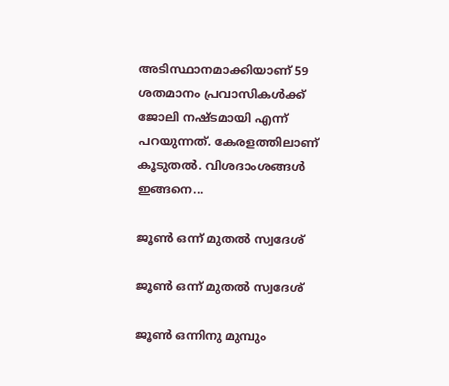അടിസ്ഥാനമാക്കിയാണ് 59 ശതമാനം പ്രവാസികള്‍ക്ക് ജോലി നഷ്ടമായി എന്ന് പറയുന്നത്. കേരളത്തിലാണ് കൂടുതല്‍. വിശദാംശങ്ങള്‍ ഇങ്ങനെ...

ജൂണ്‍ ഒന്ന് മുതല്‍ സ്വദേശ്

ജൂണ്‍ ഒന്ന് മുതല്‍ സ്വദേശ്

ജൂണ്‍ ഒന്നിനു മുമ്പും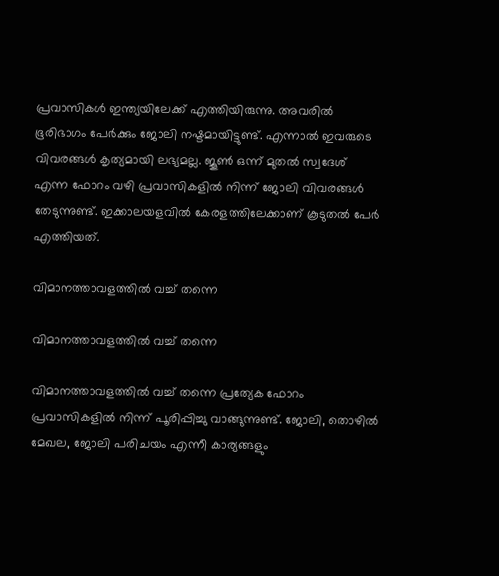പ്രവാസികള്‍ ഇന്ത്യയിലേക്ക് എത്തിയിരുന്നു. അവരില്‍ ഭൂരിഭാഗം പേര്‍ക്കും ജോലി നഷ്ടമായിട്ടുണ്ട്. എന്നാല്‍ ഇവരുടെ വിവരങ്ങള്‍ കൃത്യമായി ലഭ്യമല്ല. ജൂണ്‍ ഒന്ന് മുതല്‍ സ്വദേശ് എന്ന ഫോറം വഴി പ്രവാസികളില്‍ നിന്ന് ജോലി വിവരങ്ങള്‍ തേടുന്നുണ്ട്. ഇക്കാലയളവില്‍ കേരളത്തിലേക്കാണ് കൂടുതല്‍ പേര്‍ എത്തിയത്.

വിമാനത്താവളത്തില്‍ വച്ച് തന്നെ

വിമാനത്താവളത്തില്‍ വച്ച് തന്നെ

വിമാനത്താവളത്തില്‍ വച്ച് തന്നെ പ്രത്യേക ഫോറം പ്രവാസികളില്‍ നിന്ന് പൂരിപ്പിച്ചു വാങ്ങുന്നുണ്ട്. ജോലി, തൊഴില്‍ മേഖല, ജോലി പരിചയം എന്നീ കാര്യങ്ങളും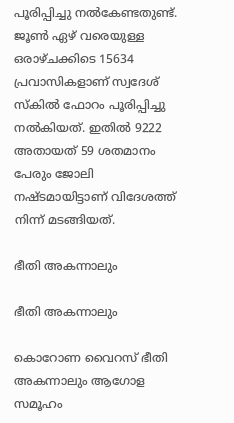പൂരിപ്പിച്ചു നല്‍കേണ്ടതുണ്ട്. ജൂണ്‍ ഏഴ് വരെയുള്ള ഒരാഴ്ചക്കിടെ 15634 പ്രവാസികളാണ് സ്വദേശ് സ്‌കില്‍ ഫോറം പൂരിപ്പിച്ചു നല്‍കിയത്. ഇതില്‍ 9222 അതായത് 59 ശതമാനം പേരും ജോലി നഷ്ടമായിട്ടാണ് വിദേശത്ത് നിന്ന് മടങ്ങിയത്.

ഭീതി അകന്നാലും

ഭീതി അകന്നാലും

കൊറോണ വൈറസ് ഭീതി അകന്നാലും ആഗോള സമൂഹം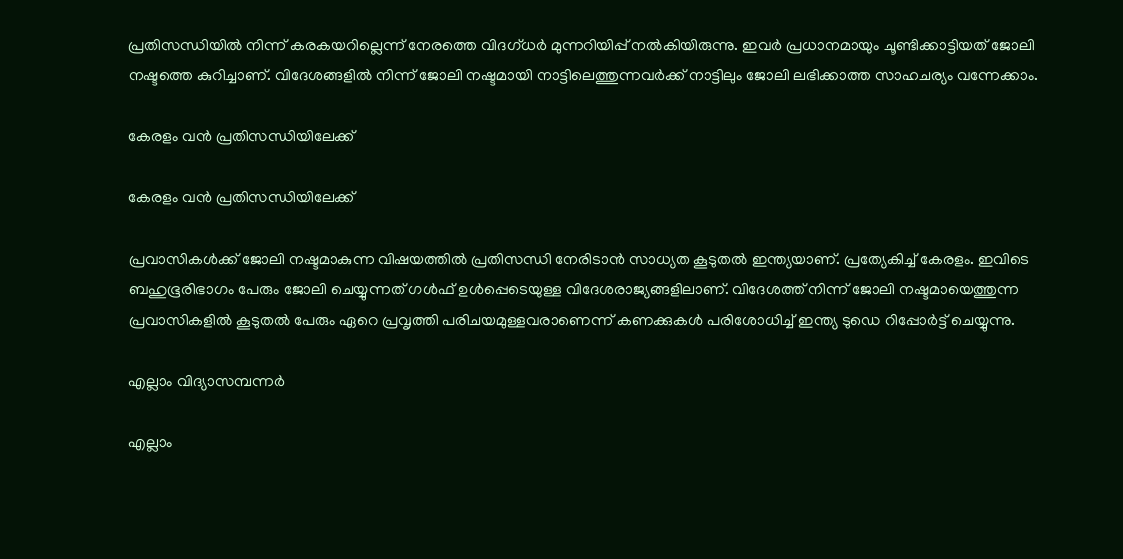പ്രതിസന്ധിയില്‍ നിന്ന് കരകയറില്ലെന്ന് നേരത്തെ വിദഗ്ധര്‍ മുന്നറിയിപ്പ് നല്‍കിയിരുന്നു. ഇവര്‍ പ്രധാനമായും ചൂണ്ടിക്കാട്ടിയത് ജോലി നഷ്ടത്തെ കുറിച്ചാണ്. വിദേശങ്ങളില്‍ നിന്ന് ജോലി നഷ്ടമായി നാട്ടിലെത്തുന്നവര്‍ക്ക് നാട്ടിലും ജോലി ലഭിക്കാത്ത സാഹചര്യം വന്നേക്കാം.

കേരളം വന്‍ പ്രതിസന്ധിയിലേക്ക്

കേരളം വന്‍ പ്രതിസന്ധിയിലേക്ക്

പ്രവാസികള്‍ക്ക് ജോലി നഷ്ടമാകുന്ന വിഷയത്തില്‍ പ്രതിസന്ധി നേരിടാന്‍ സാധ്യത കൂടുതല്‍ ഇന്ത്യയാണ്. പ്രത്യേകിച്ച് കേരളം. ഇവിടെ ബഹുഭൂരിഭാഗം പേരും ജോലി ചെയ്യുന്നത് ഗള്‍ഫ് ഉള്‍പ്പെടെയുള്ള വിദേശരാജ്യങ്ങളിലാണ്. വിദേശത്ത് നിന്ന് ജോലി നഷ്ടമായെത്തുന്ന പ്രവാസികളില്‍ കൂടുതല്‍ പേരും ഏറെ പ്രവൃത്തി പരിചയമുള്ളവരാണെന്ന് കണക്കുകള്‍ പരിശോധിച്ച് ഇന്ത്യ ടുഡെ റിപ്പോര്‍ട്ട് ചെയ്യുന്നു.

എല്ലാം വിദ്യാസമ്പന്നര്‍

എല്ലാം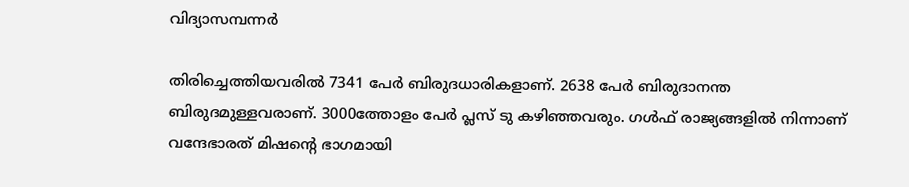വിദ്യാസമ്പന്നര്‍

തിരിച്ചെത്തിയവരില്‍ 7341 പേര്‍ ബിരുദധാരികളാണ്. 2638 പേര്‍ ബിരുദാനന്ത ബിരുദമുള്ളവരാണ്. 3000ത്തോളം പേര്‍ പ്ലസ് ടു കഴിഞ്ഞവരും. ഗള്‍ഫ് രാജ്യങ്ങളില്‍ നിന്നാണ് വന്ദേഭാരത് മിഷന്റെ ഭാഗമായി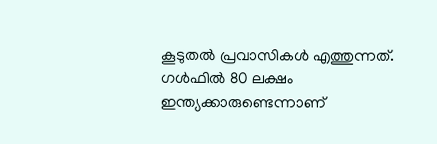കൂടുതല്‍ പ്രവാസികള്‍ എത്തുന്നത്. ഗള്‍ഫില്‍ 80 ലക്ഷം ഇന്ത്യക്കാരുണ്ടെന്നാണ്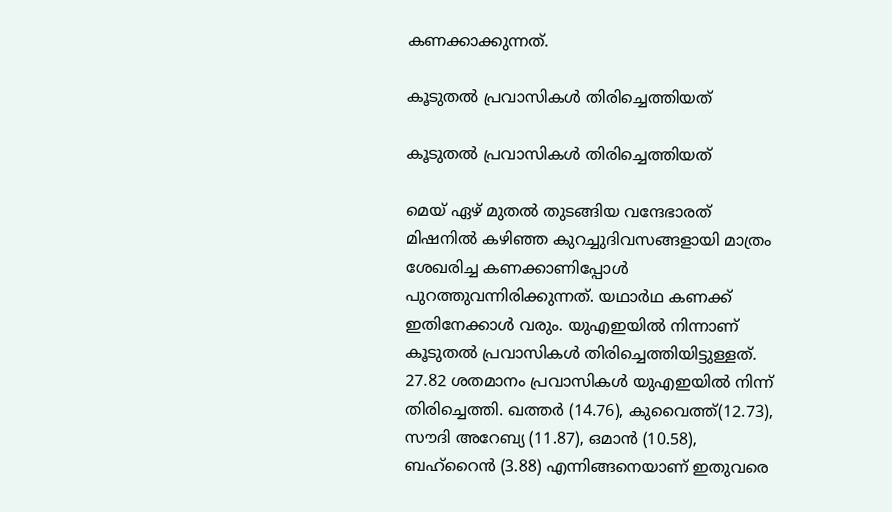കണക്കാക്കുന്നത്.

കൂടുതല്‍ പ്രവാസികള്‍ തിരിച്ചെത്തിയത്

കൂടുതല്‍ പ്രവാസികള്‍ തിരിച്ചെത്തിയത്

മെയ് ഏഴ് മുതല്‍ തുടങ്ങിയ വന്ദേഭാരത് മിഷനില്‍ കഴിഞ്ഞ കുറച്ചുദിവസങ്ങളായി മാത്രം ശേഖരിച്ച കണക്കാണിപ്പോള്‍ പുറത്തുവന്നിരിക്കുന്നത്. യഥാര്‍ഥ കണക്ക് ഇതിനേക്കാള്‍ വരും. യുഎഇയില്‍ നിന്നാണ് കൂടുതല്‍ പ്രവാസികള്‍ തിരിച്ചെത്തിയിട്ടുള്ളത്. 27.82 ശതമാനം പ്രവാസികള്‍ യുഎഇയില്‍ നിന്ന് തിരിച്ചെത്തി. ഖത്തര്‍ (14.76), കുവൈത്ത്(12.73), സൗദി അറേബ്യ (11.87), ഒമാന്‍ (10.58), ബഹ്‌റൈന്‍ (3.88) എന്നിങ്ങനെയാണ് ഇതുവരെ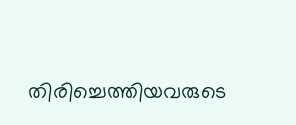തിരിച്ചെത്തിയവരുടെ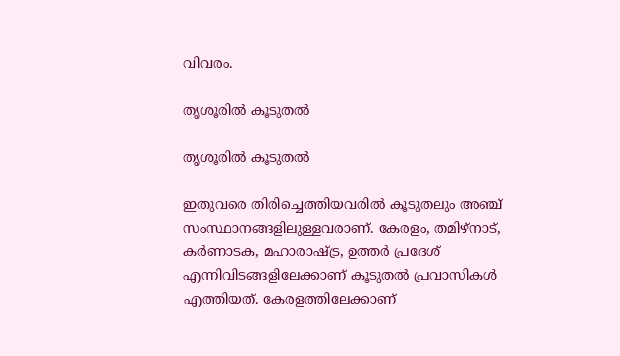വിവരം.

തൃശൂരില്‍ കൂടുതല്‍

തൃശൂരില്‍ കൂടുതല്‍

ഇതുവരെ തിരിച്ചെത്തിയവരില്‍ കൂടുതലും അഞ്ച് സംസ്ഥാനങ്ങളിലുള്ളവരാണ്. കേരളം, തമിഴ്‌നാട്, കര്‍ണാടക, മഹാരാഷ്ട്ര, ഉത്തര്‍ പ്രദേശ് എന്നിവിടങ്ങളിലേക്കാണ് കൂടുതല്‍ പ്രവാസികള്‍ എത്തിയത്. കേരളത്തിലേക്കാണ്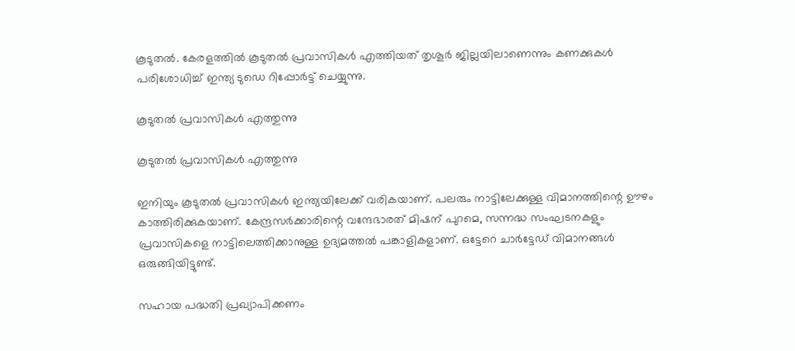കൂടുതല്‍. കേരളത്തില്‍ കൂടുതല്‍ പ്രവാസികള്‍ എത്തിയത് തൃശൂര്‍ ജില്ലയിലാണെന്നും കണക്കുകള്‍ പരിശോധിച്ച് ഇന്ത്യ ടുഡെ റിപ്പോര്‍ട്ട് ചെയ്യുന്നു.

കൂടുതല്‍ പ്രവാസികള്‍ എത്തുന്നു

കൂടുതല്‍ പ്രവാസികള്‍ എത്തുന്നു

ഇനിയും കൂടുതല്‍ പ്രവാസികള്‍ ഇന്ത്യയിലേക്ക് വരികയാണ്. പലരും നാട്ടിലേക്കുള്ള വിമാനത്തിന്റെ ഊഴം കാത്തിരിക്കുകയാണ്. കേന്ദ്രസര്‍ക്കാരിന്റെ വന്ദേഭാരത് മിഷന് പുറമെ, സന്നദ്ധ സംഘടനകളും പ്രവാസികളെ നാട്ടിലെത്തിക്കാനുള്ള ഉദ്യമത്തല്‍ പങ്കാളികളാണ്. ഒട്ടേറെ ചാര്‍ട്ടേഡ് വിമാനങ്ങള്‍ ഒരുങ്ങിയിട്ടുണ്ട്.

സഹായ പദ്ധതി പ്രഖ്യാപിക്കണം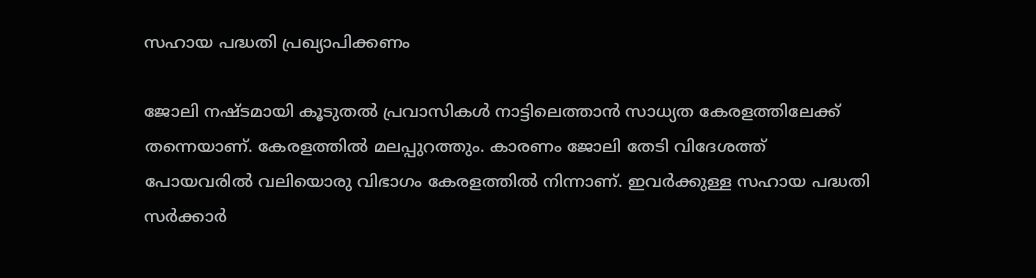സഹായ പദ്ധതി പ്രഖ്യാപിക്കണം

ജോലി നഷ്ടമായി കൂടുതല്‍ പ്രവാസികള്‍ നാട്ടിലെത്താന്‍ സാധ്യത കേരളത്തിലേക്ക് തന്നെയാണ്. കേരളത്തില്‍ മലപ്പുറത്തും. കാരണം ജോലി തേടി വിദേശത്ത് പോയവരില്‍ വലിയൊരു വിഭാഗം കേരളത്തില്‍ നിന്നാണ്. ഇവര്‍ക്കുള്ള സഹായ പദ്ധതി സര്‍ക്കാര്‍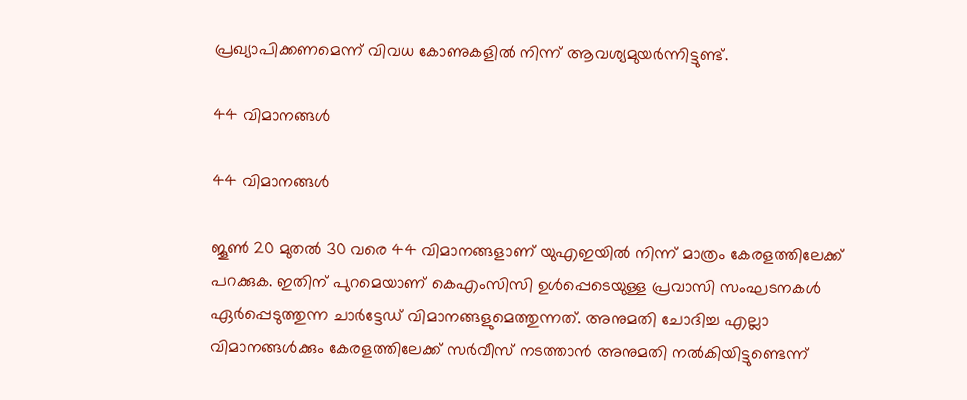പ്രഖ്യാപിക്കണമെന്ന് വിവധ കോണുകളില്‍ നിന്ന് ആവശ്യമുയര്‍ന്നിട്ടുണ്ട്.

44 വിമാനങ്ങള്‍

44 വിമാനങ്ങള്‍

ജൂണ്‍ 20 മുതല്‍ 30 വരെ 44 വിമാനങ്ങളാണ് യുഎഇയില്‍ നിന്ന് മാത്രം കേരളത്തിലേക്ക് പറക്കുക. ഇതിന് പുറമെയാണ് കെഎംസിസി ഉള്‍പ്പെടെയുള്ള പ്രവാസി സംഘടനകള്‍ ഏര്‍പ്പെടുത്തുന്ന ചാര്‍ട്ടേഡ് വിമാനങ്ങളുമെത്തുന്നത്. അനുമതി ചോദിച്ച എല്ലാ വിമാനങ്ങള്‍ക്കും കേരളത്തിലേക്ക് സര്‍വീസ് നടത്താന്‍ അനുമതി നല്‍കിയിട്ടുണ്ടെന്ന്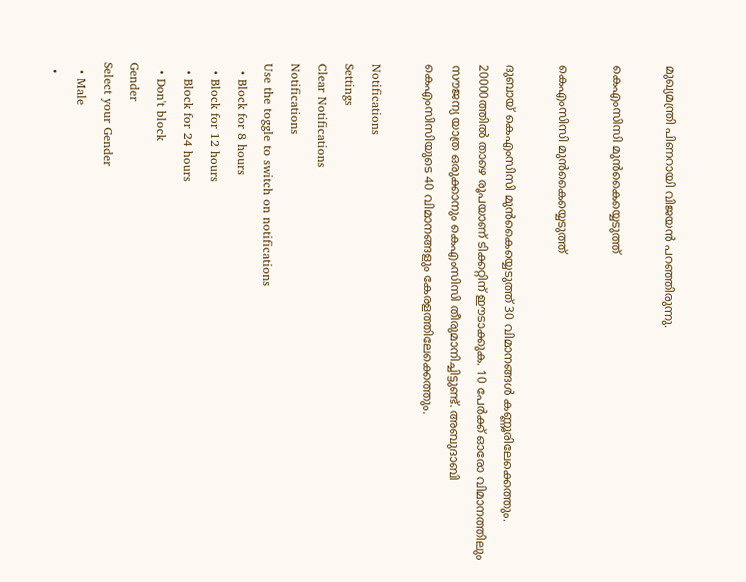മുഖ്യമന്ത്രി പിണറായി വിജയന്‍ പറഞ്ഞിരുന്നു.

കെഎംസിസി മുന്‍കൈയ്യെടുത്ത്

കെഎംസിസി മുന്‍കൈയ്യെടുത്ത്

ദുബായ് കെഎംസിസി മുന്‍കൈയ്യെടുത്ത് 30 വിമാനങ്ങള്‍ കണ്ണൂരിലേക്കെത്തും. 20000ത്തില്‍ താഴെ രൂപയാണ് ടിക്കറ്റിന് ഈടാക്കുക. 10 പേര്‍ക്ക് ഓരോ വിമാനത്തിലും സൗജന്യ യാത്ര ഒരുക്കാനും കെഎംസിസി തീരുമാനിച്ചിട്ടുണ്ട്. അബുദാബി കെഎംസിസിയുടെ 40 വിമാനങ്ങളും കേരളത്തിലേക്കെത്തും.

Notifications
Settings
Clear Notifications
Notifications
Use the toggle to switch on notifications
  • Block for 8 hours
  • Block for 12 hours
  • Block for 24 hours
  • Don't block
Gender
Select your Gender
  • Male
  •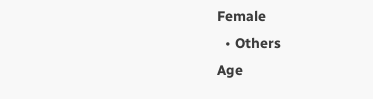Female
  • Others
Age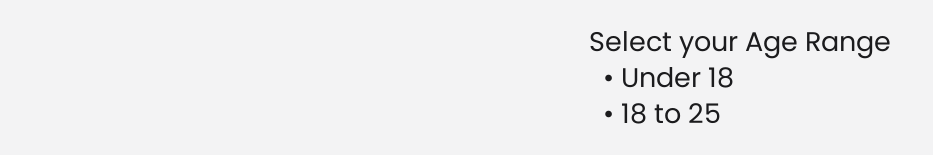Select your Age Range
  • Under 18
  • 18 to 25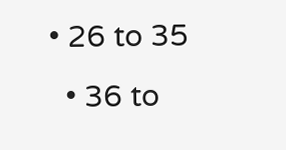• 26 to 35
  • 36 to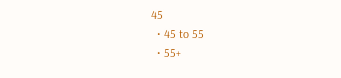45
  • 45 to 55
  • 55+